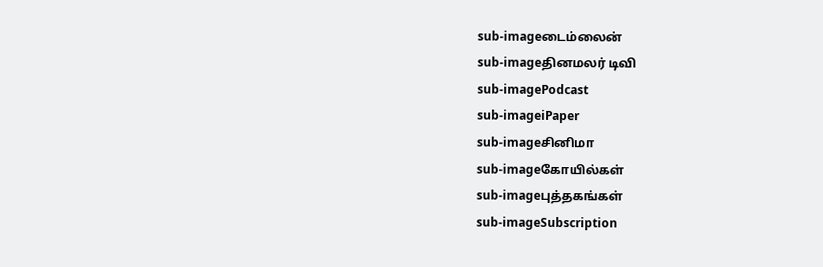sub-imageடைம்லைன்
sub-imageதினமலர் டிவி
sub-imagePodcast
sub-imageiPaper
sub-imageசினிமா
sub-imageகோயில்கள்
sub-imageபுத்தகங்கள்
sub-imageSubscription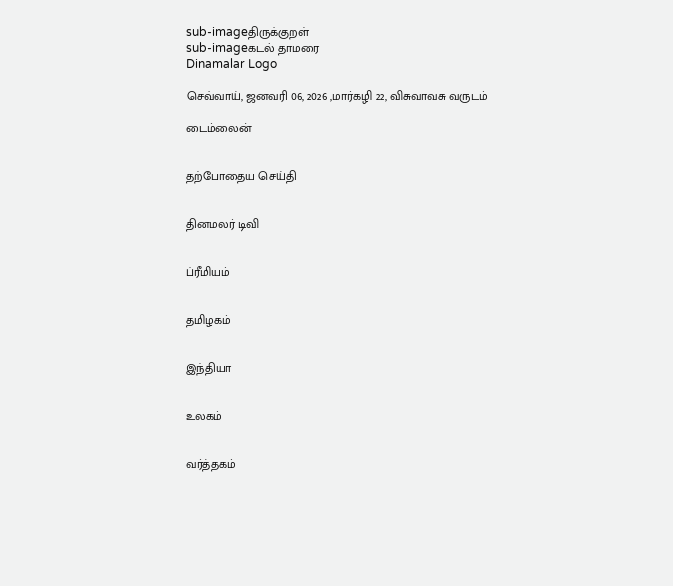sub-imageதிருக்குறள்
sub-imageகடல் தாமரை
Dinamalar Logo

செவ்வாய், ஜனவரி 06, 2026 ,மார்கழி 22, விசுவாவசு வருடம்

டைம்லைன்


தற்போதைய செய்தி


தினமலர் டிவி


ப்ரீமியம்


தமிழகம்


இந்தியா


உலகம்


வர்த்தகம்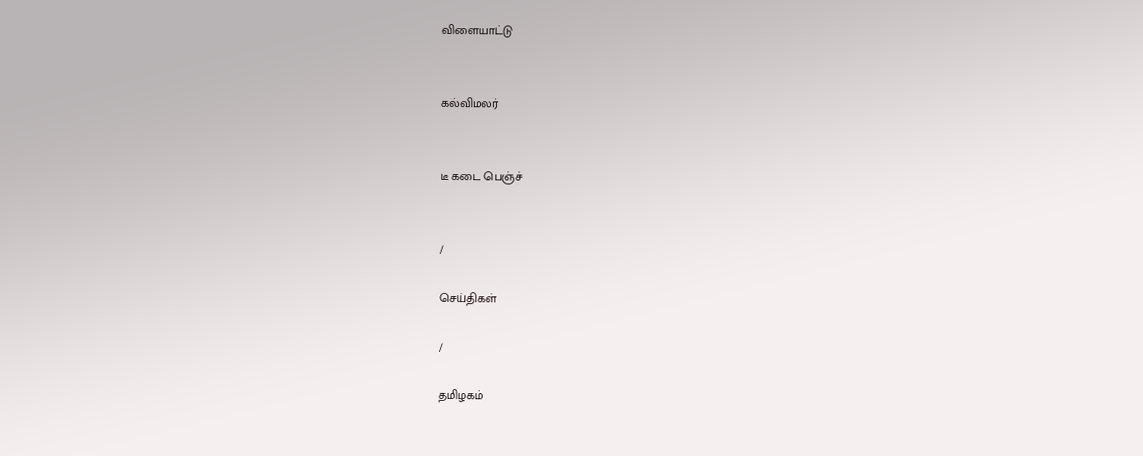விளையாட்டு


கல்விமலர்


டீ கடை பெஞ்ச்


/

செய்திகள்

/

தமிழகம்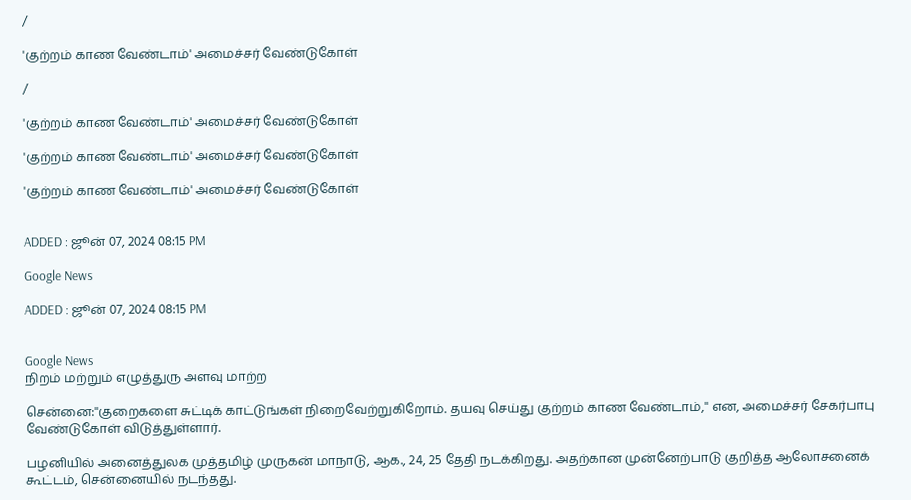/

'குற்றம் காண வேண்டாம்' அமைச்சர் வேண்டுகோள்

/

'குற்றம் காண வேண்டாம்' அமைச்சர் வேண்டுகோள்

'குற்றம் காண வேண்டாம்' அமைச்சர் வேண்டுகோள்

'குற்றம் காண வேண்டாம்' அமைச்சர் வேண்டுகோள்


ADDED : ஜூன் 07, 2024 08:15 PM

Google News

ADDED : ஜூன் 07, 2024 08:15 PM


Google News
நிறம் மற்றும் எழுத்துரு அளவு மாற்ற

சென்னை:''குறைகளை சுட்டிக் காட்டுங்கள் நிறைவேற்றுகிறோம். தயவு செய்து குற்றம் காண வேண்டாம்,'' என, அமைச்சர் சேகர்பாபு வேண்டுகோள் விடுத்துள்ளார்.

பழனியில் அனைத்துலக முத்தமிழ் முருகன் மாநாடு, ஆக., 24, 25 தேதி நடக்கிறது. அதற்கான முன்னேற்பாடு குறித்த ஆலோசனைக் கூட்டம், சென்னையில் நடந்தது.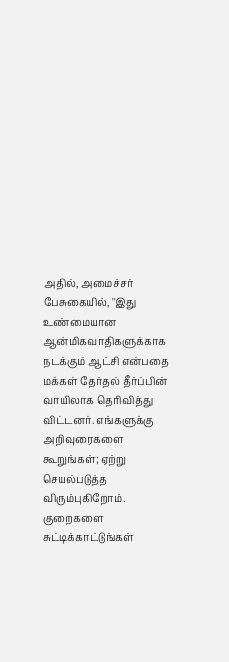அதில், அமைச்சர் பேசுகையில், ''இது உண்மையான ஆன்மிகவாதிகளுக்காக நடக்கும் ஆட்சி என்பதை மக்கள் தேர்தல் தீர்ப்பின் வாயிலாக தெரிவித்து விட்டனர். எங்களுக்கு அறிவுரைகளை கூறுங்கள்; ஏற்று செயல்படுத்த விரும்புகிறோம். குறைகளை சுட்டிக்காட்டுங்கள்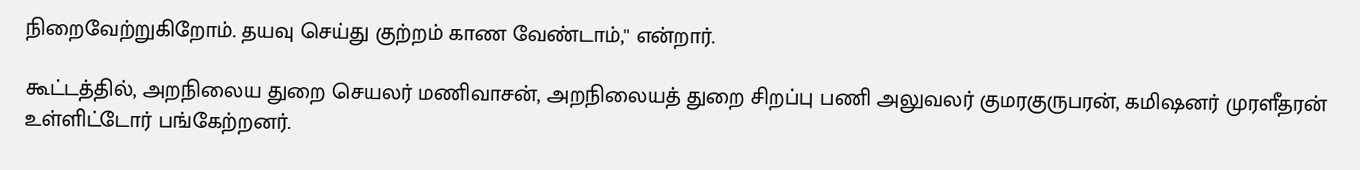நிறைவேற்றுகிறோம். தயவு செய்து குற்றம் காண வேண்டாம்,'' என்றார்.

கூட்டத்தில், அறநிலைய துறை செயலர் மணிவாசன், அறநிலையத் துறை சிறப்பு பணி அலுவலர் குமரகுருபரன், கமிஷனர் முரளீதரன் உள்ளிட்டோர் பங்கேற்றனர்.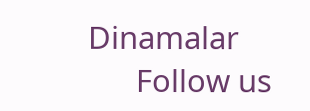Dinamalar
      Follow us